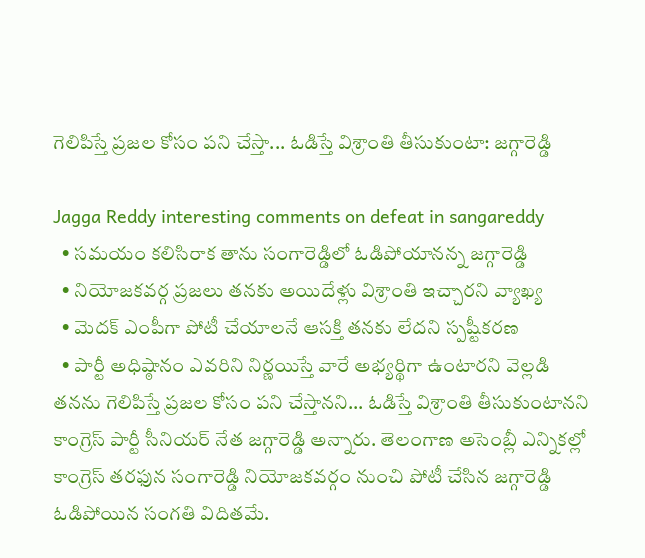గెలిపిస్తే ప్రజల కోసం పని చేస్తా... ఓడిస్తే విశ్రాంతి తీసుకుంటా: జగ్గారెడ్డి

Jagga Reddy interesting comments on defeat in sangareddy
  • సమయం కలిసిరాక తాను సంగారెడ్డిలో ఓడిపోయానన్న జగ్గారెడ్డి
  • నియోజకవర్గ ప్రజలు తనకు అయిదేళ్లు విశ్రాంతి ఇచ్చారని వ్యాఖ్య
  • మెదక్ ఎంపీగా పోటీ చేయాలనే ఆసక్తి తనకు లేదని స్పష్టీకరణ
  • పార్టీ అధిష్ఠానం ఎవరిని నిర్ణయిస్తే వారే అభ్యర్థిగా ఉంటారని వెల్లడి
తనను గెలిపిస్తే ప్రజల కోసం పని చేస్తానని... ఓడిస్తే విశ్రాంతి తీసుకుంటానని కాంగ్రెస్ పార్టీ సీనియర్ నేత జగ్గారెడ్డి అన్నారు. తెలంగాణ అసెంబ్లీ ఎన్నికల్లో కాంగ్రెస్ తరఫున సంగారెడ్డి నియోజకవర్గం నుంచి పోటీ చేసిన జగ్గారెడ్డి ఓడిపోయిన సంగతి విదితమే.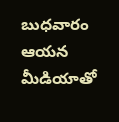బుధవారం ఆయన మీడియాతో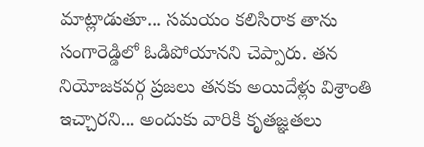మాట్లాడుతూ... సమయం కలిసిరాక తాను సంగారెడ్డిలో ఓడిపోయానని చెప్పారు. తన నియోజకవర్గ ప్రజలు తనకు అయిదేళ్లు విశ్రాంతి ఇచ్చారని... అందుకు వారికి కృతజ్ఞతలు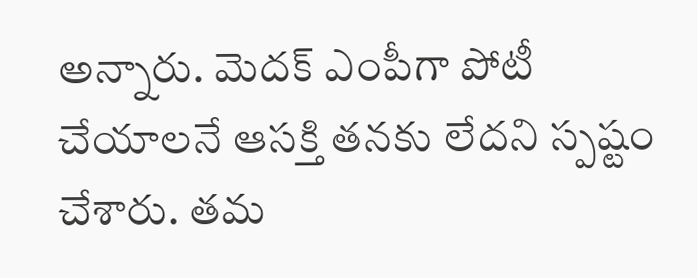అన్నారు. మెదక్ ఎంపీగా పోటీ చేయాలనే ఆసక్తి తనకు లేదని స్పష్టం చేశారు. తమ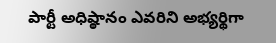పార్టీ అధిష్ఠానం ఎవరిని అభ్యర్థిగా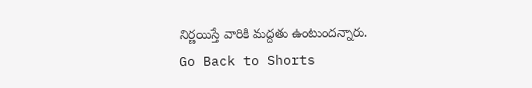నిర్ణయిస్తే వారికి మద్దతు ఉంటుందన్నారు.
Go Back to Shorts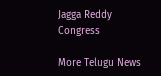Jagga Reddy
Congress

More Telugu News